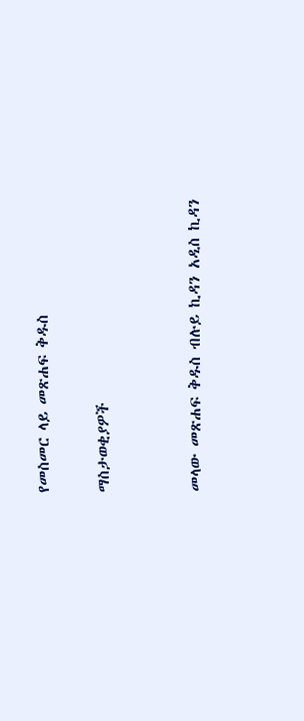የመስመር ላይ መጽሐፍ ቅዱስ

ማስታወቂያዎች


መላው መጽሐፍ ቅዱስ ብሉይ ኪዳን አዲስ ኪዳን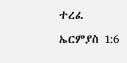ተረፈ ኤርምያስ 1:6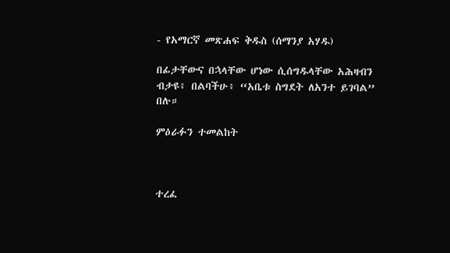- የአማርኛ መጽሐፍ ቅዱስ (ሰማንያ አሃዱ)

በፊታቸውና በኋላቸው ሆነው ሲሰግዱላቸው አሕዛብን ብታዩ፥ በልባችሁ፥ “አቤቱ ስግደት ለአንተ ይገባል” በሉ።

ምዕራፉን ተመልከት



ተረፈ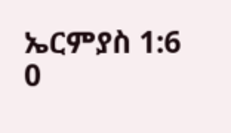ኤርምያስ 1:6
0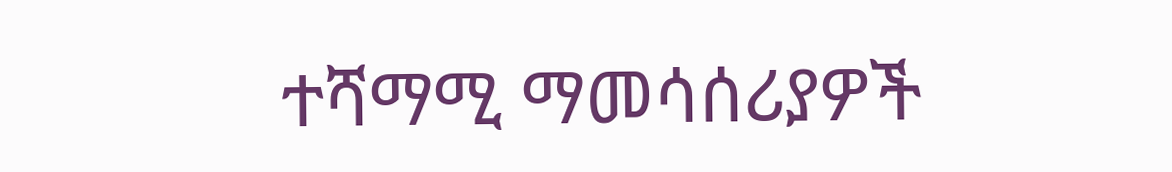ተሻማሚ ማመሳሰሪያዎች